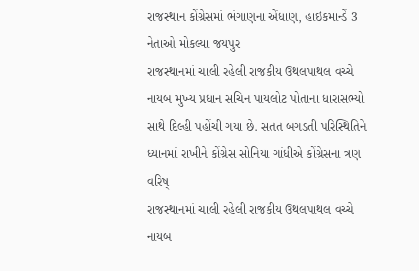રાજસ્થાન કોંગ્રેસમાં ભંગાણના એંધાણ, હાઇકમાન્ડેં 3 નેતાઓ મોકલ્યા જયપુર
રાજસ્થાનમાં ચાલી રહેલી રાજકીય ઉથલપાથલ વચ્ચે નાયબ મુખ્ય પ્રધાન સચિન પાયલોટ પોતાના ધારાસભ્યો સાથે દિલ્હી પહોંચી ગયા છે. સતત બગડતી પરિસ્થિતિને ધ્યાનમાં રાખીને કોંગ્રેસ સોનિયા ગાંધીએ કોંગ્રેસના ત્રણ વરિષ્
રાજસ્થાનમાં ચાલી રહેલી રાજકીય ઉથલપાથલ વચ્ચે નાયબ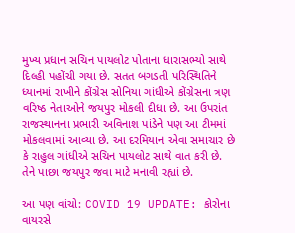મુખ્ય પ્રધાન સચિન પાયલોટ પોતાના ધારાસભ્યો સાથે દિલ્હી પહોંચી ગયા છે. સતત બગડતી પરિસ્થિતિને ધ્યાનમાં રાખીને કોંગ્રેસ સોનિયા ગાંધીએ કોંગ્રેસના ત્રણ વરિષ્ઠ નેતાઓને જયપુર મોકલી દીધા છે. આ ઉપરાંત રાજસ્થાનના પ્રભારી અવિનાશ પાંડેને પણ આ ટીમમાં મોકલવામાં આવ્યા છે. આ દરમિયાન એવા સમાચાર છે કે રાહુલ ગાંધીએ સચિન પાયલોટ સાથે વાત કરી છે. તેને પાછા જયપુર જવા માટે મનાવી રહ્યાં છે.

આ પણ વાંચો: COVID 19 UPDATE: કોરોના વાયરસે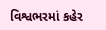વિશ્વભરમાં કહેર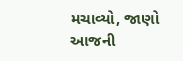મચાવ્યો, જાણો આજની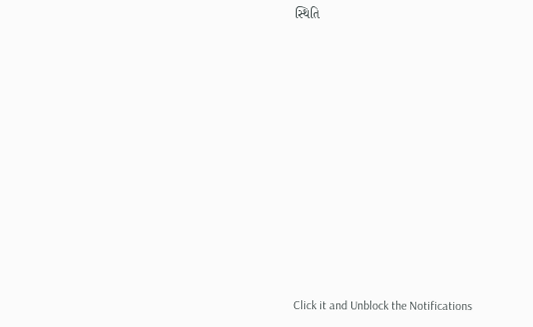સ્થિતિ












Click it and Unblock the Notifications